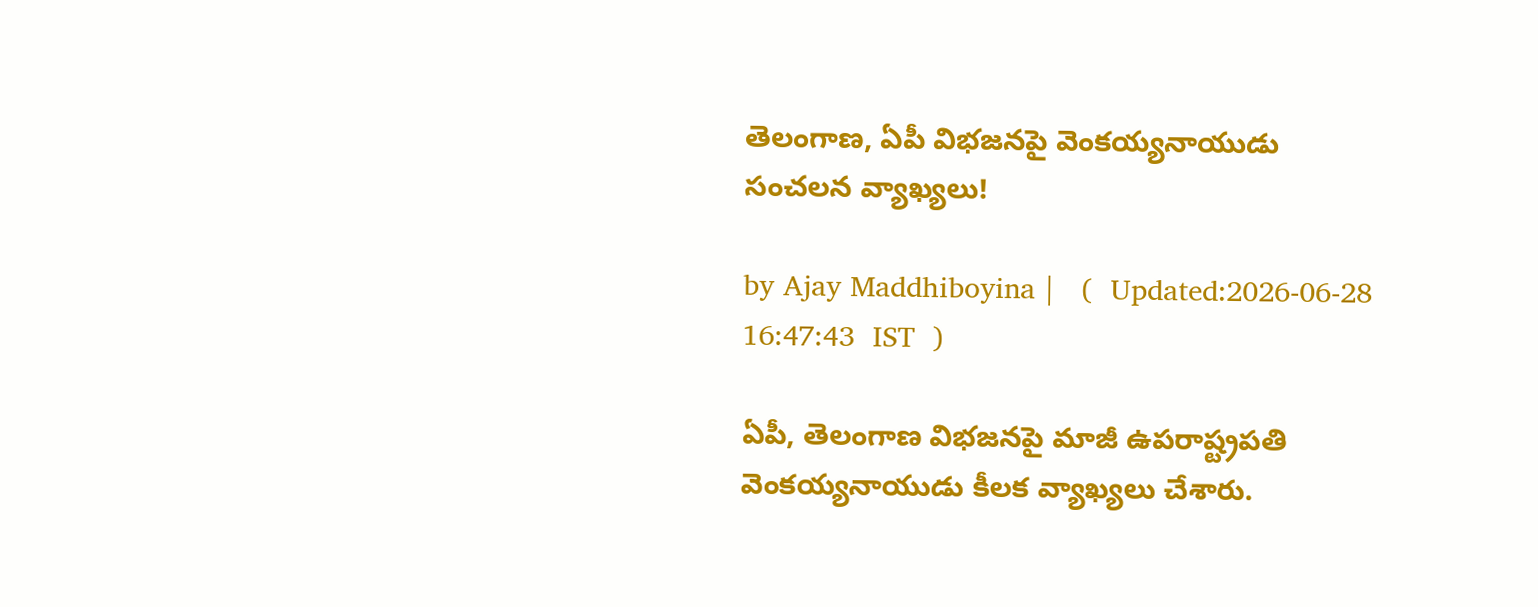తెలంగాణ, ఏపీ విభజనపై వెంకయ్యనాయుడు సంచలన వ్యాఖ్యలు!

by Ajay Maddhiboyina |   (  Updated:2026-06-28 16:47:43  IST  )

ఏపీ, తెలంగాణ విభ‌జ‌న‌పై మాజీ ఉప‌రాష్ట్ర‌ప‌తి వెంక‌య్య‌నాయుడు కీల‌క వ్యాఖ్య‌లు చేశారు.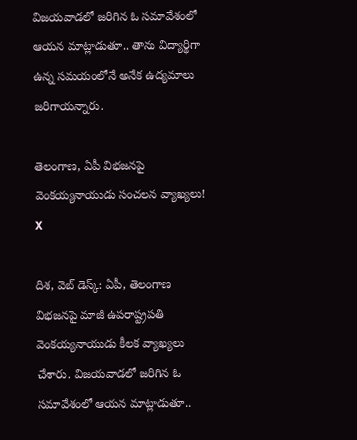విజ‌య‌వాడ‌లో జ‌రిగిన ఓ స‌మావేశంలో ఆయ‌న మాట్లాడుతూ.. తాను విద్యార్థిగా ఉన్న స‌మ‌యంలోనే అనేక ఉద్య‌మాలు జ‌రిగాయ‌న్నారు.

తెలంగాణ, ఏపీ విభజనపై వెంకయ్యనాయుడు సంచలన వ్యాఖ్యలు!
X

దిశ, వెబ్ డెస్క్: ఏపీ, తెలంగాణ విభ‌జ‌న‌పై మాజీ ఉప‌రాష్ట్ర‌ప‌తి వెంక‌య్య‌నాయుడు కీల‌క వ్యాఖ్య‌లు చేశారు. విజ‌య‌వాడ‌లో జ‌రిగిన ఓ స‌మావేశంలో ఆయ‌న మాట్లాడుతూ..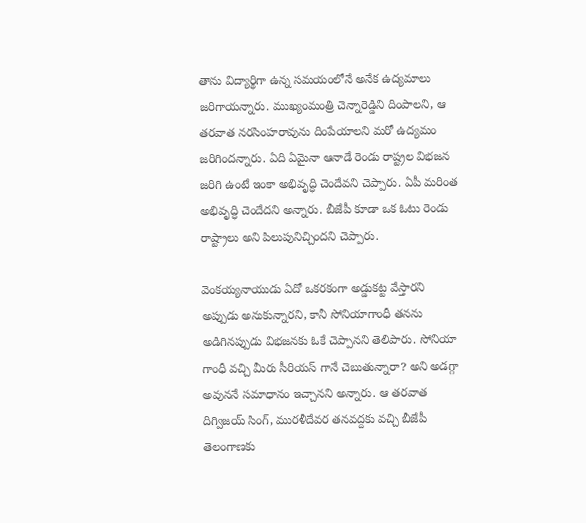తాను విద్యార్థిగా ఉన్న స‌మ‌యంలోనే అనేక ఉద్య‌మాలు జ‌రిగాయ‌న్నారు. ముఖ్యంమంత్రి చెన్నారెడ్డిని దింపాల‌ని, ఆ త‌ర‌వాత న‌ర‌సింహ‌రావును దింపేయాల‌ని మ‌రో ఉద్య‌మం జ‌రిగింద‌న్నారు. ఏది ఏమైనా ఆనాడే రెండు రాష్ట్రల విభ‌జ‌న జ‌రిగి ఉంటే ఇంకా అభివృద్ధి చెందేవ‌ని చెప్పారు. ఏపీ మ‌రింత అభివృద్ధి చెందేద‌ని అన్నారు. బీజేపీ కూడా ఒక ఓటు రెండు రాష్ట్రాలు అని పిలుపునిచ్చింద‌ని చెప్పారు.

వెంక‌య్య‌నాయుడు ఏదో ఒక‌ర‌కంగా అడ్డుక‌ట్ట వేస్తార‌ని అప్పుడు అనుకున్నార‌ని, కానీ సోనియాగాంధీ త‌న‌ను అడిగిన‌ప్పుడు విభ‌జ‌న‌కు ఓకే చెప్పాన‌ని తెలిపారు. సోనియా గాంధీ వ‌చ్చి మీరు సీరియ‌స్ గానే చెబుతున్నారా? అని అడ‌గ్గా అవున‌నే స‌మాధానం ఇచ్చాన‌ని అన్నారు. ఆ త‌ర‌వాత దిగ్విజ‌య్ సింగ్, మురళీదేవ‌ర‌ త‌న‌వ‌ద్ద‌కు వ‌చ్చి బీజేపీ తెలంగాణ‌కు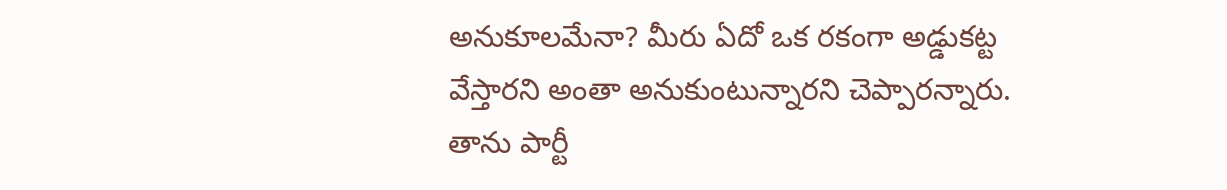అనుకూల‌మేనా? మీరు ఏదో ఒక ర‌కంగా అడ్డుక‌ట్ట వేస్తార‌ని అంతా అనుకుంటున్నారని చెప్పార‌న్నారు. తాను పార్టీ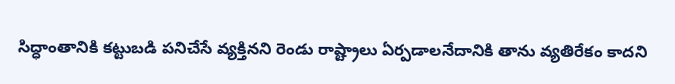సిద్ధాంతానికి క‌ట్టుబ‌డి పనిచేసే వ్య‌క్తినని రెండు రాష్ట్రాలు ఏర్ప‌డాల‌నేదానికి తాను వ్య‌తిరేకం కాద‌ని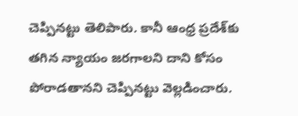చెప్పిన‌ట్టు తెలిపారు. కానీ ఆంధ్ర ప్ర‌దేశ్‌కు త‌గిన న్యాయం జ‌ర‌గాల‌ని దాని కోసం పోరాడ‌తాన‌ని చెప్పిన‌ట్టు వెల్ల‌డించారు.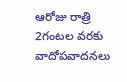ఆరోజు రాత్రి 2గంట‌ల వ‌ర‌కు వాదోప‌వాద‌న‌లు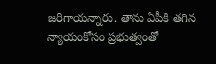జ‌రిగాయ‌న్నారు. తాను ఏపీకి త‌గిన న్యాయంకోసం ప్ర‌భుత్వంతో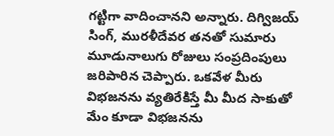గట్టిగా వాదించాన‌ని అన్నారు. దిగ్విజ‌య్ సింగ్, ముర‌ళీదేవ‌ర త‌న‌తో సుమారు మూడునాలుగు రోజులు సంప్ర‌దింపులు జ‌రిపారిన చెప్పారు. ఒక‌వేళ మీరు విభ‌జ‌న‌ను వ్య‌తిరేకిస్తే మీ మీద సాకుతో మేం కూడా విభ‌జ‌న‌ను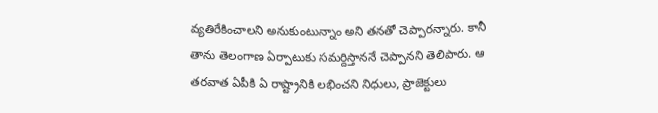వ్య‌తిరేకించాల‌ని అనుకుంటున్నాం అని త‌న‌తో చెప్పార‌న్నారు. కానీ తాను తెలంగాణ ఏర్పాటుకు స‌మ‌ర్దిస్తాన‌నే చెప్పానని తెలిపారు. ఆ త‌ర‌వాత ఏపీకి ఏ రాష్ట్రానికి ల‌భించ‌ని నిధులు, ప్రాజెక్టులు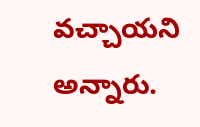వ‌చ్చాయ‌ని అన్నారు.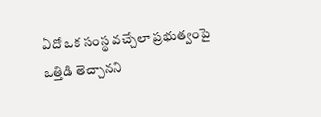ఏదో ఒక సంస్థ వ‌చ్చేలా ప్ర‌భుత్వంపై ఒత్తిడి తెచ్చాన‌ని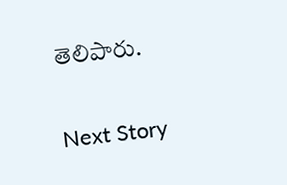తెలిపారు.

Next Story